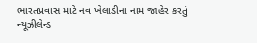ભારતપ્રવાસ માટે નવ ખેલાડીના નામ જાહેર કરતું ન્યૂઝીલેન્ડ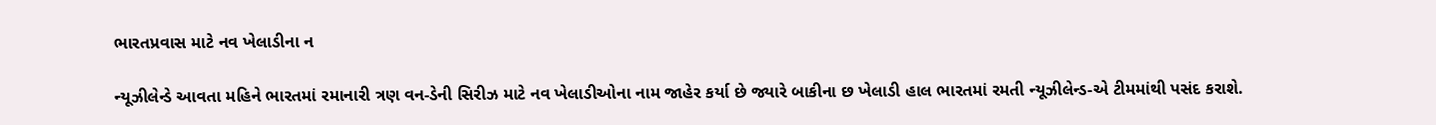ભારતપ્રવાસ માટે નવ ખેલાડીના ન

ન્યૂઝીલેન્ડે આવતા મહિને ભારતમાં રમાનારી ત્રણ વન-ડેની સિરીઝ માટે નવ ખેલાડીઓના નામ જાહેર કર્યા છે જ્યારે બાકીના છ ખેલાડી હાલ ભારતમાં રમતી ન્યૂઝીલેન્ડ-એ ટીમમાંથી પસંદ કરાશે.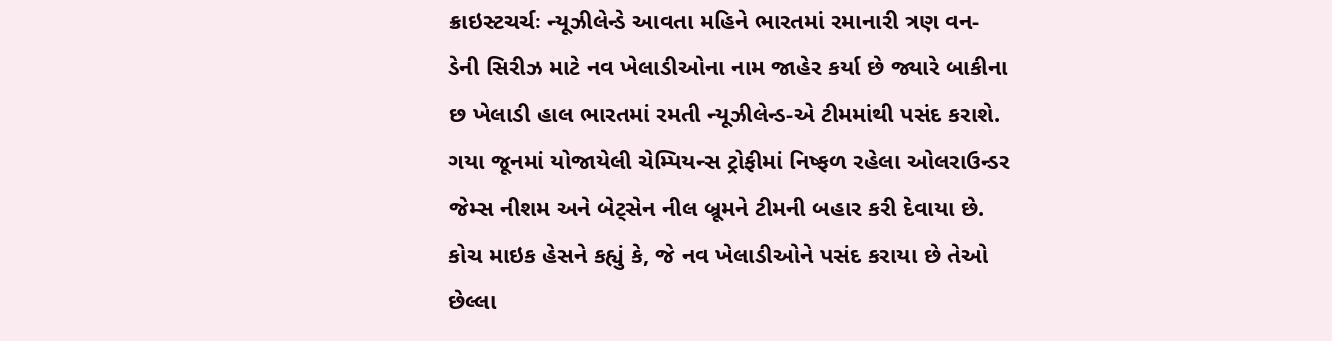ક્રાઇસ્ટચર્ચઃ ન્યૂઝીલેન્ડે આવતા મહિને ભારતમાં રમાનારી ત્રણ વન-ડેની સિરીઝ માટે નવ ખેલાડીઓના નામ જાહેર કર્યા છે જ્યારે બાકીના છ ખેલાડી હાલ ભારતમાં રમતી ન્યૂઝીલેન્ડ-એ ટીમમાંથી પસંદ કરાશે. ગયા જૂનમાં યોજાયેલી ચેમ્પિયન્સ ટ્રોફીમાં નિષ્ફળ રહેલા ઓલરાઉન્ડર જેમ્સ નીશમ અને બેટ્સેન નીલ બ્રૂમને ટીમની બહાર કરી દેવાયા છે. કોચ માઇક હેસને કહ્યું કે, જે નવ ખેલાડીઓને પસંદ કરાયા છે તેઓ છેલ્લા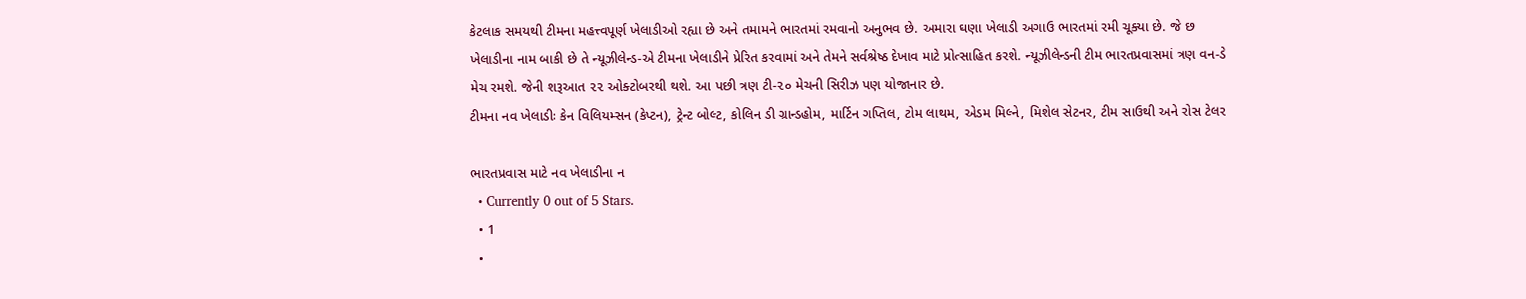કેટલાક સમયથી ટીમના મહત્ત્વપૂર્ણ ખેલાડીઓ રહ્યા છે અને તમામને ભારતમાં રમવાનો અનુભવ છે. અમારા ઘણા ખેલાડી અગાઉ ભારતમાં રમી ચૂક્યા છે. જે છ ખેલાડીના નામ બાકી છે તે ન્યૂઝીલેન્ડ-એ ટીમના ખેલાડીને પ્રેરિત કરવામાં અને તેમને સર્વશ્રેષ્ઠ દેખાવ માટે પ્રોત્સાહિત કરશે. ન્યૂઝીલેન્ડની ટીમ ભારતપ્રવાસમાં ત્રણ વન-ડે મેચ રમશે. જેની શરૂઆત ૨૨ ઓક્ટોબરથી થશે. આ પછી ત્રણ ટી-૨૦ મેચની સિરીઝ પણ યોજાનાર છે.
ટીમના નવ ખેલાડીઃ કેન વિલિયમ્સન (કેપ્ટન), ટ્રેન્ટ બોલ્ટ, કોલિન ડી ગ્રાન્ડહોમ, માર્ટિન ગપ્તિલ, ટોમ લાથમ, એડમ મિલ્ને, મિશેલ સેટનર, ટીમ સાઉથી અને રોસ ટેલર

ભારતપ્રવાસ માટે નવ ખેલાડીના ન
  • Currently 0 out of 5 Stars.
  • 1
  •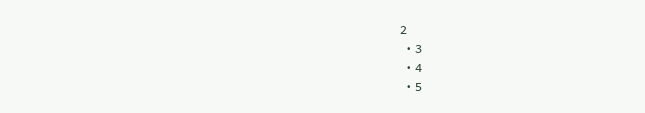2
  • 3
  • 4
  • 5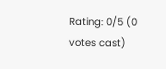Rating: 0/5 (0 votes cast)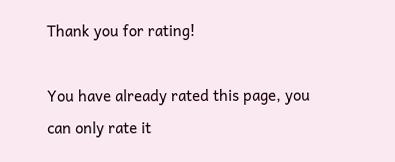Thank you for rating!

You have already rated this page, you can only rate it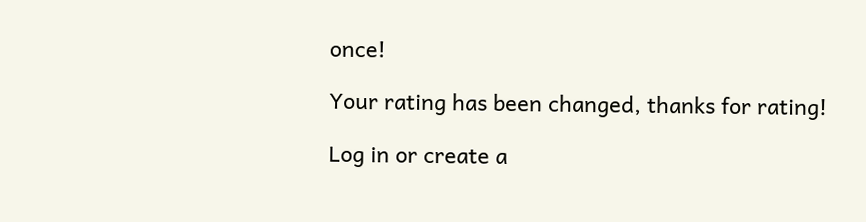once!

Your rating has been changed, thanks for rating!

Log in or create a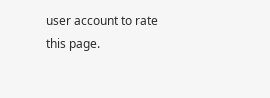user account to rate this page.